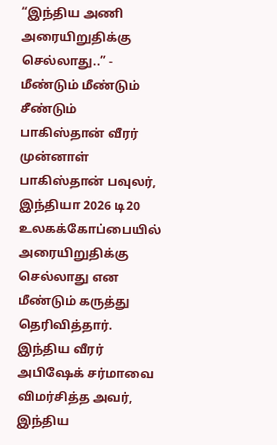“இந்திய அணி அரையிறுதிக்கு செல்லாது..” - மீண்டும் மீண்டும் சீண்டும் பாகிஸ்தான் வீரர்
முன்னாள் பாகிஸ்தான் பவுலர், இந்தியா 2026 டி20 உலகக்கோப்பையில் அரையிறுதிக்கு செல்லாது என மீண்டும் கருத்து தெரிவித்தார். இந்திய வீரர் அபிஷேக் சர்மாவை விமர்சித்த அவர், இந்திய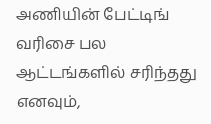அணியின் பேட்டிங் வரிசை பல ஆட்டங்களில் சரிந்தது எனவும்,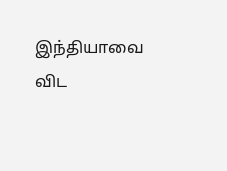இந்தியாவை விட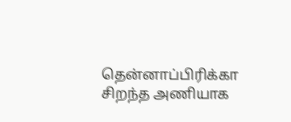தென்னாப்பிரிக்கா சிறந்த அணியாக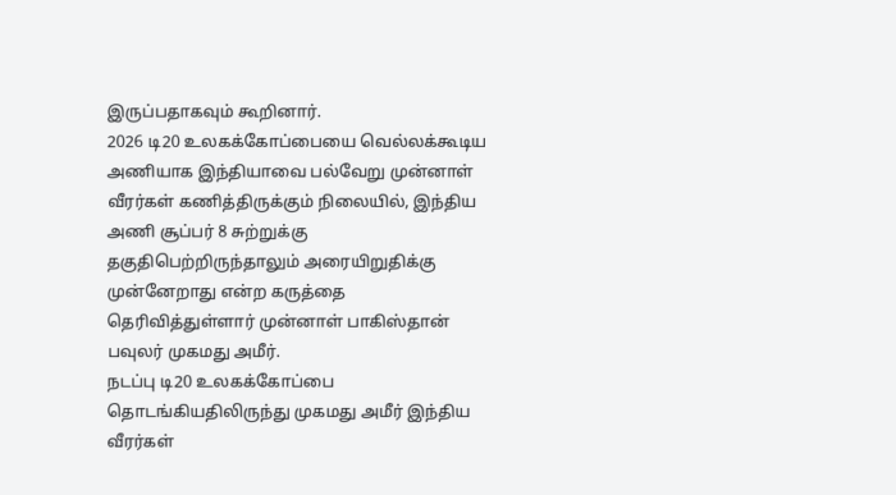இருப்பதாகவும் கூறினார்.
2026 டி20 உலகக்கோப்பையை வெல்லக்கூடிய அணியாக இந்தியாவை பல்வேறு முன்னாள் வீரர்கள் கணித்திருக்கும் நிலையில், இந்திய அணி சூப்பர் 8 சுற்றுக்கு தகுதிபெற்றிருந்தாலும் அரையிறுதிக்கு முன்னேறாது என்ற கருத்தை தெரிவித்துள்ளார் முன்னாள் பாகிஸ்தான் பவுலர் முகமது அமீர்.
நடப்பு டி20 உலகக்கோப்பை தொடங்கியதிலிருந்து முகமது அமீர் இந்திய வீரர்கள்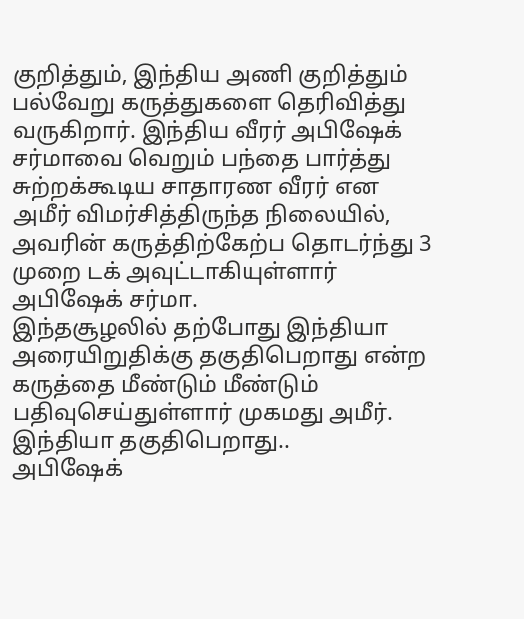குறித்தும், இந்திய அணி குறித்தும் பல்வேறு கருத்துகளை தெரிவித்து வருகிறார். இந்திய வீரர் அபிஷேக் சர்மாவை வெறும் பந்தை பார்த்து சுற்றக்கூடிய சாதாரண வீரர் என அமீர் விமர்சித்திருந்த நிலையில், அவரின் கருத்திற்கேற்ப தொடர்ந்து 3 முறை டக் அவுட்டாகியுள்ளார் அபிஷேக் சர்மா.
இந்தசூழலில் தற்போது இந்தியா அரையிறுதிக்கு தகுதிபெறாது என்ற கருத்தை மீண்டும் மீண்டும் பதிவுசெய்துள்ளார் முகமது அமீர்.
இந்தியா தகுதிபெறாது..
அபிஷேக்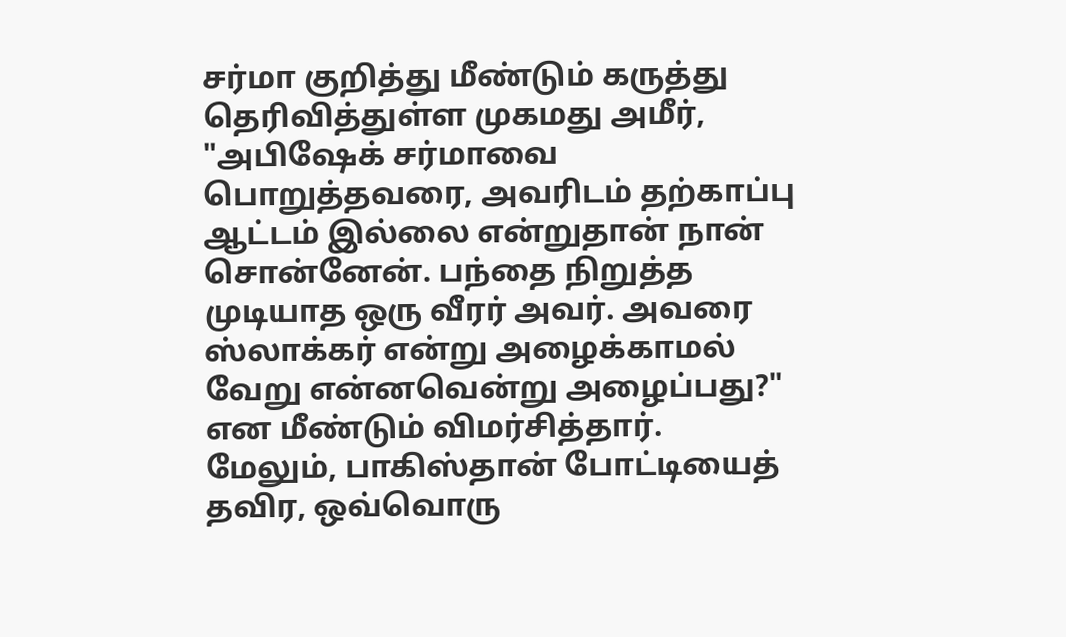சர்மா குறித்து மீண்டும் கருத்து தெரிவித்துள்ள முகமது அமீர், "அபிஷேக் சர்மாவை பொறுத்தவரை, அவரிடம் தற்காப்பு ஆட்டம் இல்லை என்றுதான் நான் சொன்னேன். பந்தை நிறுத்த முடியாத ஒரு வீரர் அவர். அவரை ஸ்லாக்கர் என்று அழைக்காமல் வேறு என்னவென்று அழைப்பது?" என மீண்டும் விமர்சித்தார்.
மேலும், பாகிஸ்தான் போட்டியைத் தவிர, ஒவ்வொரு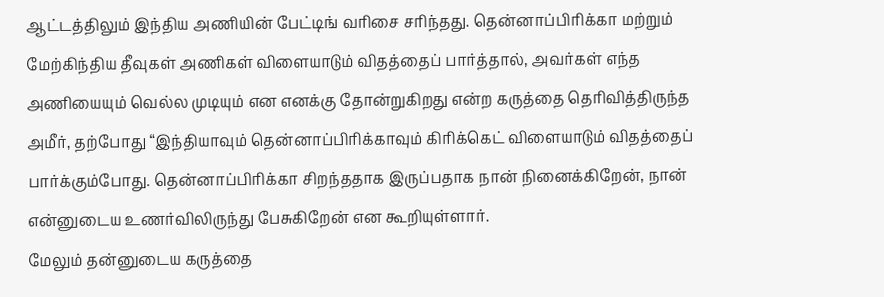ஆட்டத்திலும் இந்திய அணியின் பேட்டிங் வரிசை சரிந்தது. தென்னாப்பிரிக்கா மற்றும் மேற்கிந்திய தீவுகள் அணிகள் விளையாடும் விதத்தைப் பார்த்தால், அவர்கள் எந்த அணியையும் வெல்ல முடியும் என எனக்கு தோன்றுகிறது என்ற கருத்தை தெரிவித்திருந்த அமீர், தற்போது “இந்தியாவும் தென்னாப்பிரிக்காவும் கிரிக்கெட் விளையாடும் விதத்தைப் பார்க்கும்போது. தென்னாப்பிரிக்கா சிறந்ததாக இருப்பதாக நான் நினைக்கிறேன், நான் என்னுடைய உணர்விலிருந்து பேசுகிறேன் என கூறியுள்ளார்.
மேலும் தன்னுடைய கருத்தை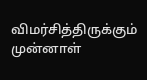விமர்சித்திருக்கும் முன்னாள்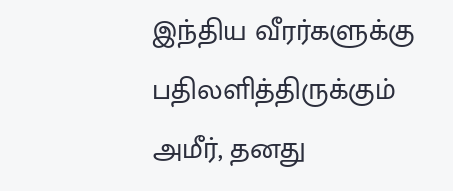இந்திய வீரர்களுக்கு பதிலளித்திருக்கும் அமீர், தனது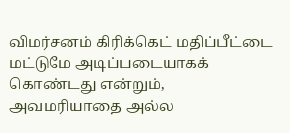விமர்சனம் கிரிக்கெட் மதிப்பீட்டை மட்டுமே அடிப்படையாகக் கொண்டது என்றும், அவமரியாதை அல்ல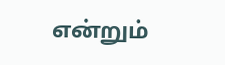என்றும்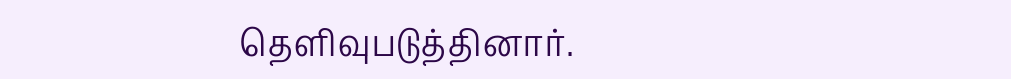தெளிவுபடுத்தினார்.